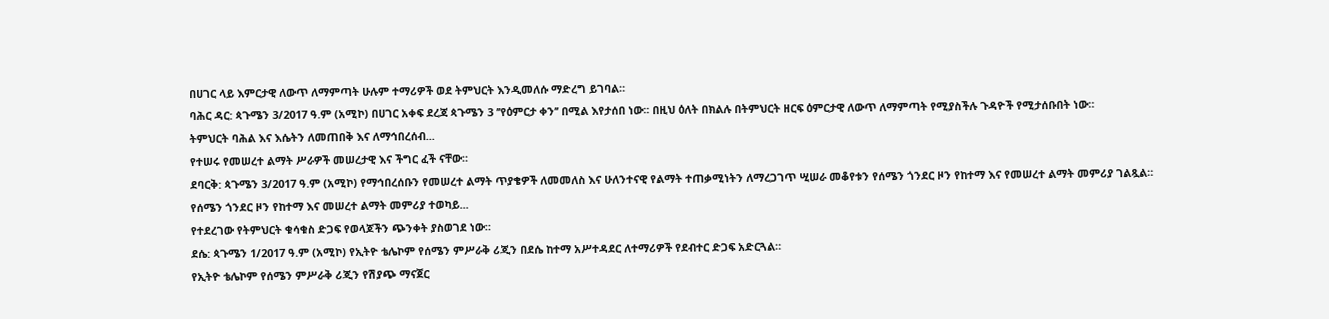በሀገር ላይ እምርታዊ ለውጥ ለማምጣት ሁሉም ተማሪዎች ወደ ትምህርት እንዲመለሱ ማድረግ ይገባል።
ባሕር ዳር: ጳጉሜን 3/2017 ዓ.ም (አሚኮ) በሀገር አቀፍ ደረጃ ጳጉሜን 3 ’’የዕምርታ ቀን’’ በሚል እየታሰበ ነው፡፡ በዚህ ዕለት በክልሉ በትምህርት ዘርፍ ዕምርታዊ ለውጥ ለማምጣት የሚያስችሉ ጉዳዮች የሚታሰቡበት ነው።
ትምህርት ባሕል እና እሴትን ለመጠበቅ እና ለማኅበረሰብ...
የተሠሩ የመሠረተ ልማት ሥራዎች መሠረታዊ እና ችግር ፈች ናቸው።
ደባርቅ: ጳጉሜን 3/2017 ዓ.ም (አሚኮ) የማኅበረሰቡን የመሠረተ ልማት ጥያቄዎች ለመመለስ እና ሁለንተናዊ የልማት ተጠቃሚነትን ለማረጋገጥ ሢሠራ መቆየቱን የሰሜን ጎንደር ዞን የከተማ እና የመሠረተ ልማት መምሪያ ገልጿል።
የሰሜን ጎንደር ዞን የከተማ እና መሠረተ ልማት መምሪያ ተወካይ...
የተደረገው የትምህርት ቁሳቁስ ድጋፍ የወላጆችን ጭንቀት ያስወገደ ነው።
ደሴ: ጳጉሜን 1/2017 ዓ.ም (አሚኮ) የኢትዮ ቴሌኮም የሰሜን ምሥራቅ ሪጂን በደሴ ከተማ አሥተዳደር ለተማሪዎች የደብተር ድጋፍ አድርጓል።
የኢትዮ ቴሌኮም የሰሜን ምሥራቅ ሪጂን የሽያጭ ማናጀር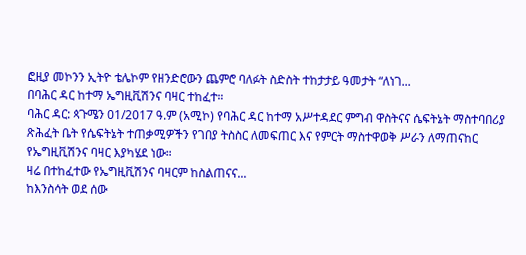ፎዚያ መኮንን ኢትዮ ቴሌኮም የዘንድሮውን ጨምሮ ባለፉት ስድስት ተከታታይ ዓመታት “ለነገ...
በባሕር ዳር ከተማ ኤግዚቪሽንና ባዛር ተከፈተ።
ባሕር ዳር: ጳጉሜን 01/2017 ዓ.ም (አሚኮ) የባሕር ዳር ከተማ አሥተዳደር ምግብ ዋስትናና ሴፍትኔት ማስተባበሪያ ጽሕፈት ቤት የሴፍትኔት ተጠቃሚዎችን የገበያ ትስስር ለመፍጠር እና የምርት ማስተዋወቅ ሥራን ለማጠናከር የኤግዚቪሽንና ባዛር እያካሄደ ነው።
ዛሬ በተከፈተው የኤግዚቪሽንና ባዛርም ከስልጠናና...
ከእንስሳት ወደ ሰው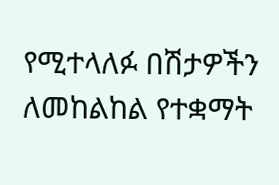የሚተላለፉ በሽታዎችን ለመከልከል የተቋማት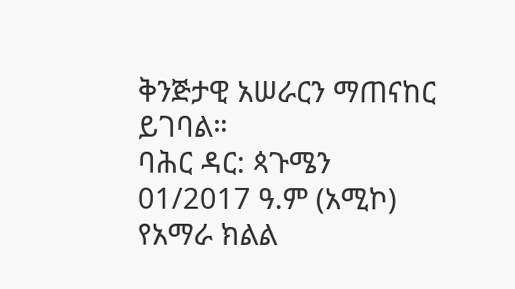ቅንጅታዊ አሠራርን ማጠናከር ይገባል።
ባሕር ዳር: ጳጉሜን 01/2017 ዓ.ም (አሚኮ) የአማራ ክልል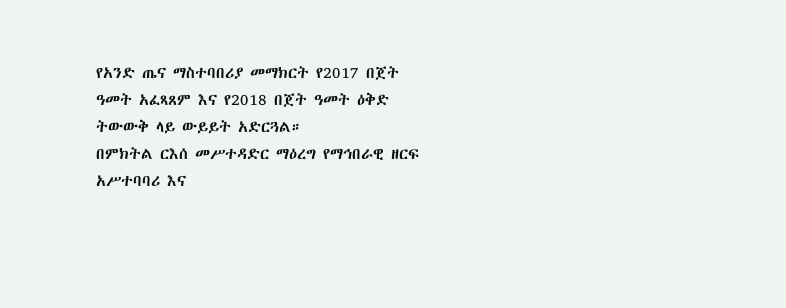የአንድ ጤና ማስተባበሪያ መማክርት የ2017 በጀት ዓመት አፈጻጸም እና የ2018 በጀት ዓመት ዕቅድ ትውውቅ ላይ ውይይት አድርጓል።
በምክትል ርእሰ መሥተዳድር ማዕረግ የማኅበራዊ ዘርፍ አሥተባባሪ እና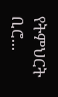የትምህርት ቢሮ...